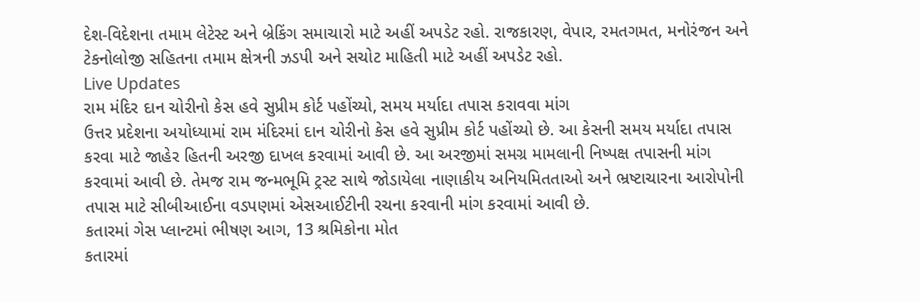દેશ-વિદેશના તમામ લેટેસ્ટ અને બ્રેકિંગ સમાચારો માટે અહીં અપડેટ રહો. રાજકારણ, વેપાર, રમતગમત, મનોરંજન અને ટેકનોલોજી સહિતના તમામ ક્ષેત્રની ઝડપી અને સચોટ માહિતી માટે અહીં અપડેટ રહો.
Live Updates
રામ મંદિર દાન ચોરીનો કેસ હવે સુપ્રીમ કોર્ટ પહોંચ્યો, સમય મર્યાદા તપાસ કરાવવા માંગ
ઉત્તર પ્રદેશના અયોધ્યામાં રામ મંદિરમાં દાન ચોરીનો કેસ હવે સુપ્રીમ કોર્ટ પહોંચ્યો છે. આ કેસની સમય મર્યાદા તપાસ કરવા માટે જાહેર હિતની અરજી દાખલ કરવામાં આવી છે. આ અરજીમાં સમગ્ર મામલાની નિષ્પક્ષ તપાસની માંગ કરવામાં આવી છે. તેમજ રામ જન્મભૂમિ ટ્રસ્ટ સાથે જોડાયેલા નાણાકીય અનિયમિતતાઓ અને ભ્રષ્ટાચારના આરોપોની તપાસ માટે સીબીઆઈના વડપણમાં એસઆઈટીની રચના કરવાની માંગ કરવામાં આવી છે.
કતારમાં ગેસ પ્લાન્ટમાં ભીષણ આગ, 13 શ્રમિકોના મોત
કતારમાં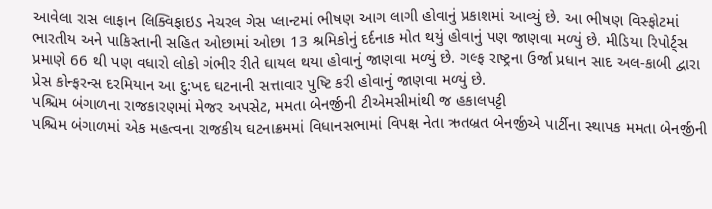આવેલા રાસ લાફાન લિક્વિફાઇડ નેચરલ ગેસ પ્લાન્ટમાં ભીષણ આગ લાગી હોવાનું પ્રકાશમાં આવ્યું છે. આ ભીષણ વિસ્ફોટમાં ભારતીય અને પાકિસ્તાની સહિત ઓછામાં ઓછા 13 શ્રમિકોનું દર્દનાક મોત થયું હોવાનું પણ જાણવા મળ્યું છે. મીડિયા રિપોર્ટ્સ પ્રમાણે 66 થી પણ વધારો લોકો ગંભીર રીતે ઘાયલ થયા હોવાનું જાણવા મળ્યું છે. ગલ્ફ રાષ્ટ્રના ઉર્જા પ્રધાન સાદ અલ-કાબી દ્વારા પ્રેસ કોન્ફરન્સ દરમિયાન આ દુ:ખદ ઘટનાની સત્તાવાર પુષ્ટિ કરી હોવાનું જાણવા મળ્યું છે.
પશ્ચિમ બંગાળના રાજકારણમાં મેજર અપસેટ, મમતા બેનર્જીની ટીએમસીમાંથી જ હકાલપટ્ટી
પશ્ચિમ બંગાળમાં એક મહત્વના રાજકીય ઘટનાક્રમમાં વિધાનસભામાં વિપક્ષ નેતા ઋતબ્રત બેનર્જીએ પાર્ટીના સ્થાપક મમતા બેનર્જીની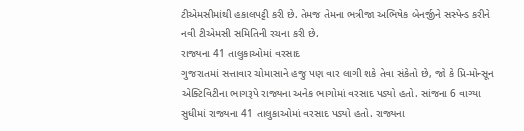ટીએમસીમાંથી હકાલપટ્ટી કરી છે. તેમજ તેમના ભત્રીજા અભિષેક બેનર્જીને સસ્પેન્ડ કરીને નવી ટીએમસી સમિતિની રચના કરી છે.
રાજ્યના 41 તાલુકાઓમાં વરસાદ
ગુજરાતમાં સત્તાવાર ચોમાસાને હજુ પણ વાર લાગી શકે તેવા સંકેતો છે, જો કે પ્રિ-મોન્સૂન એક્ટિવિટીના ભાગરૂપે રાજ્યના અનેક ભાગોમાં વરસાદ પડ્યો હતો. સાંજના 6 વાગ્યા સુધીમાં રાજ્યના 41 તાલુકાઓમાં વરસાદ પડ્યો હતો. રાજ્યના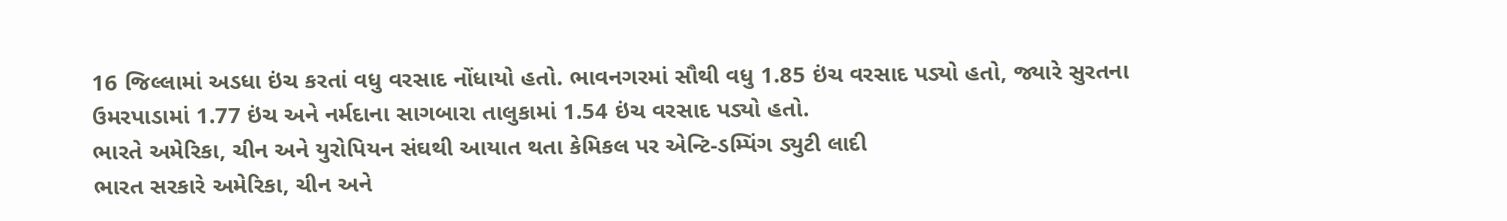16 જિલ્લામાં અડધા ઇંચ કરતાં વધુ વરસાદ નોંધાયો હતો. ભાવનગરમાં સૌથી વધુ 1.85 ઇંચ વરસાદ પડ્યો હતો, જ્યારે સુરતના ઉમરપાડામાં 1.77 ઇંચ અને નર્મદાના સાગબારા તાલુકામાં 1.54 ઇંચ વરસાદ પડ્યો હતો.
ભારતે અમેરિકા, ચીન અને યુરોપિયન સંઘથી આયાત થતા કેમિકલ પર એન્ટિ-ડમ્પિંગ ડ્યુટી લાદી
ભારત સરકારે અમેરિકા, ચીન અને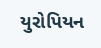યુરોપિયન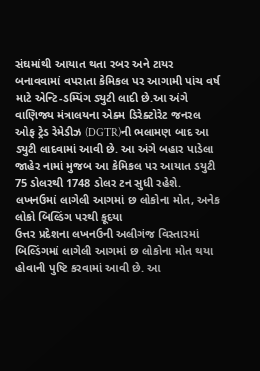સંઘમાંથી આયાત થતા રબર અને ટાયર બનાવવામાં વપરાતા કેમિકલ પર આગામી પાંચ વર્ષ માટે એન્ટિ-ડમ્પિંગ ડ્યુટી લાદી છે.આ અંગે વાણિજ્ય મંત્રાલયના એક્મ ડિરેક્ટોરેટ જનરલ ઓફ ટ્રેડ રેમેડીઝ (DGTR)ની ભલામણ બાદ આ ડ્યુટી લાદવામાં આવી છે. આ અંગે બહાર પાડેલા જાહેર નામાં મુજબ આ કેમિકલ પર આયાત ડયુટી 75 ડોલરથી 1748 ડોલર ટન સુધી રહેશે.
લખનઉમાં લાગેલી આગમાં છ લોકોના મોત, અનેક લોકો બિલ્ડિંગ પરથી કૂદયા
ઉત્તર પ્રદેશના લખનઉની અલીગંજ વિસ્તારમાં બિલ્ડિંગમાં લાગેલી આગમાં છ લોકોના મોત થયા હોવાની પુષ્ટિ કરવામાં આવી છે. આ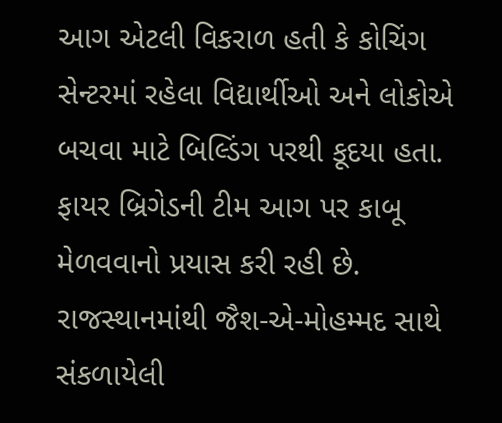આગ એટલી વિકરાળ હતી કે કોચિંગ સેન્ટરમાં રહેલા વિદ્યાર્થીઓ અને લોકોએ બચવા માટે બિલ્ડિંગ પરથી કૂદયા હતા. ફાયર બ્રિગેડની ટીમ આગ પર કાબૂ મેળવવાનો પ્રયાસ કરી રહી છે.
રાજસ્થાનમાંથી જૈશ-એ-મોહમ્મદ સાથે સંકળાયેલી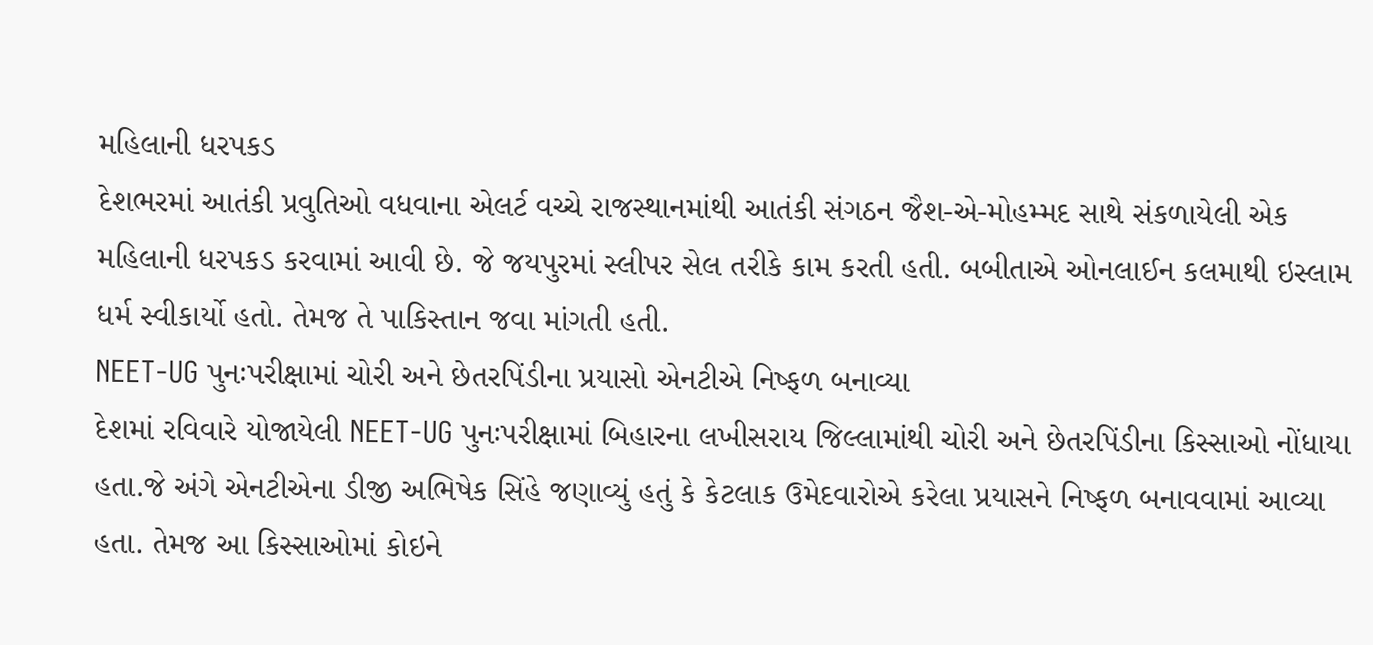મહિલાની ધરપકડ
દેશભરમાં આતંકી પ્રવુતિઓ વધવાના એલર્ટ વચ્ચે રાજસ્થાનમાંથી આતંકી સંગઠન જૈશ-એ-મોહમ્મદ સાથે સંકળાયેલી એક મહિલાની ધરપકડ કરવામાં આવી છે. જે જયપુરમાં સ્લીપર સેલ તરીકે કામ કરતી હતી. બબીતાએ ઓનલાઈન કલમાથી ઇસ્લામ ધર્મ સ્વીકાર્યો હતો. તેમજ તે પાકિસ્તાન જવા માંગતી હતી.
NEET-UG પુનઃપરીક્ષામાં ચોરી અને છેતરપિંડીના પ્રયાસો એનટીએ નિષ્ફળ બનાવ્યા
દેશમાં રવિવારે યોજાયેલી NEET-UG પુનઃપરીક્ષામાં બિહારના લખીસરાય જિલ્લામાંથી ચોરી અને છેતરપિંડીના કિસ્સાઓ નોંધાયા હતા.જે અંગે એનટીએના ડીજી અભિષેક સિંહે જણાવ્યું હતું કે કેટલાક ઉમેદવારોએ કરેલા પ્રયાસને નિષ્ફળ બનાવવામાં આવ્યા હતા. તેમજ આ કિસ્સાઓમાં કોઇને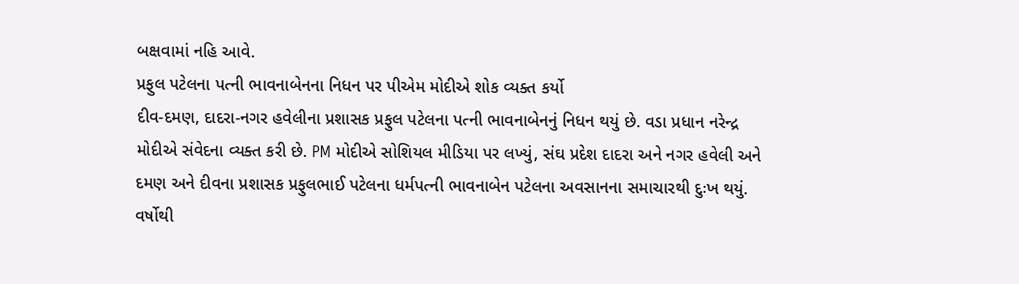બક્ષવામાં નહિ આવે.
પ્રફુલ પટેલના પત્ની ભાવનાબેનના નિધન પર પીએમ મોદીએ શોક વ્યક્ત કર્યો
દીવ-દમણ, દાદરા-નગર હવેલીના પ્રશાસક પ્રફુલ પટેલના પત્ની ભાવનાબેનનું નિધન થયું છે. વડા પ્રધાન નરેન્દ્ર મોદીએ સંવેદના વ્યક્ત કરી છે. PM મોદીએ સોશિયલ મીડિયા પર લખ્યું, સંઘ પ્રદેશ દાદરા અને નગર હવેલી અને દમણ અને દીવના પ્રશાસક પ્રફુલભાઈ પટેલના ધર્મપત્ની ભાવનાબેન પટેલના અવસાનના સમાચારથી દુઃખ થયું. વર્ષોથી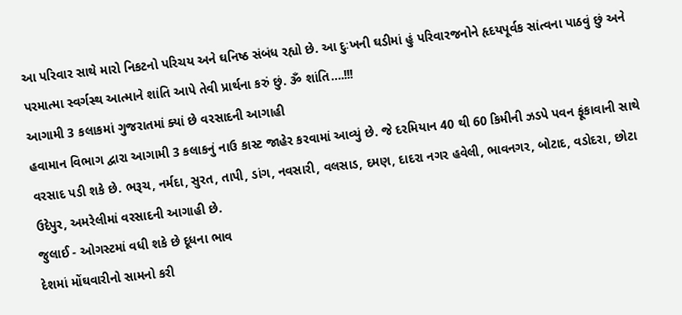આ પરિવાર સાથે મારો નિકટનો પરિચય અને ઘનિષ્ઠ સંબંધ રહ્યો છે. આ દુઃખની ઘડીમાં હું પરિવારજનોને હૃદયપૂર્વક સાંત્વના પાઠવું છું અને પરમાત્મા સ્વર્ગસ્થ આત્માને શાંતિ આપે તેવી પ્રાર્થના કરું છું. ૐ શાંતિ….!!!
આગામી 3 કલાકમાં ગુજરાતમાં ક્યાં છે વરસાદની આગાહી
હવામાન વિભાગ દ્વારા આગામી 3 કલાકનું નાઉ કાસ્ટ જાહેર કરવામાં આવ્યું છે. જે દરમિયાન 40 થી 60 કિમીની ઝડપે પવન ફૂંકાવાની સાથે વરસાદ પડી શકે છે. ભરૂચ, નર્મદા, સુરત, તાપી, ડાંગ, નવસારી, વલસાડ, દમણ, દાદરા નગર હવેલી, ભાવનગર, બોટાદ, વડોદરા, છોટા ઉદેપુર, અમરેલીમાં વરસાદની આગાહી છે.
જુલાઈ - ઓગસ્ટમાં વધી શકે છે દૂધના ભાવ
દેશમાં મોંઘવારીનો સામનો કરી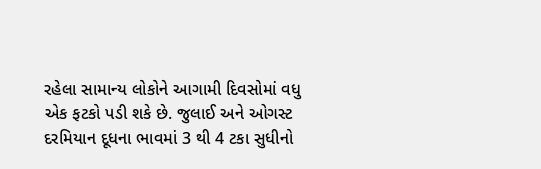રહેલા સામાન્ય લોકોને આગામી દિવસોમાં વધુ એક ફટકો પડી શકે છે. જુલાઈ અને ઓગસ્ટ દરમિયાન દૂધના ભાવમાં 3 થી 4 ટકા સુધીનો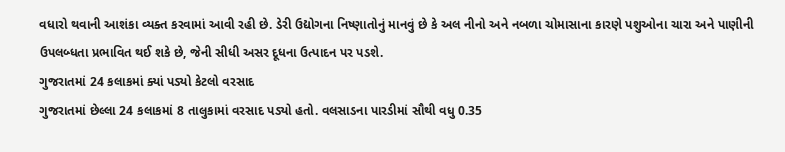વધારો થવાની આશંકા વ્યક્ત કરવામાં આવી રહી છે. ડેરી ઉદ્યોગના નિષ્ણાતોનું માનવું છે કે અલ નીનો અને નબળા ચોમાસાના કારણે પશુઓના ચારા અને પાણીની ઉપલબ્ધતા પ્રભાવિત થઈ શકે છે, જેની સીધી અસર દૂધના ઉત્પાદન પર પડશે.
ગુજરાતમાં 24 કલાકમાં ક્યાં પડ્યો કેટલો વરસાદ
ગુજરાતમાં છેલ્લા 24 કલાકમાં 8 તાલુકામાં વરસાદ પડ્યો હતો. વલસાડના પારડીમાં સૌથી વધુ 0.35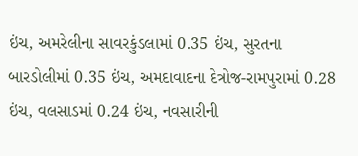ઇંચ, અમરેલીના સાવરકુંડલામાં 0.35 ઇંચ, સુરતના બારડોલીમાં 0.35 ઇંચ, અમદાવાદના દેત્રોજ-રામપુરામાં 0.28 ઇંચ, વલસાડમાં 0.24 ઇંચ, નવસારીની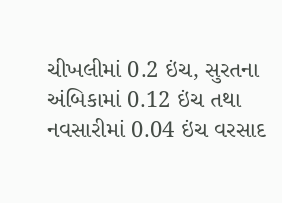ચીખલીમાં 0.2 ઇંચ, સુરતના અંબિકામાં 0.12 ઇંચ તથા નવસારીમાં 0.04 ઇંચ વરસાદ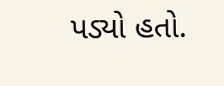પડ્યો હતો.